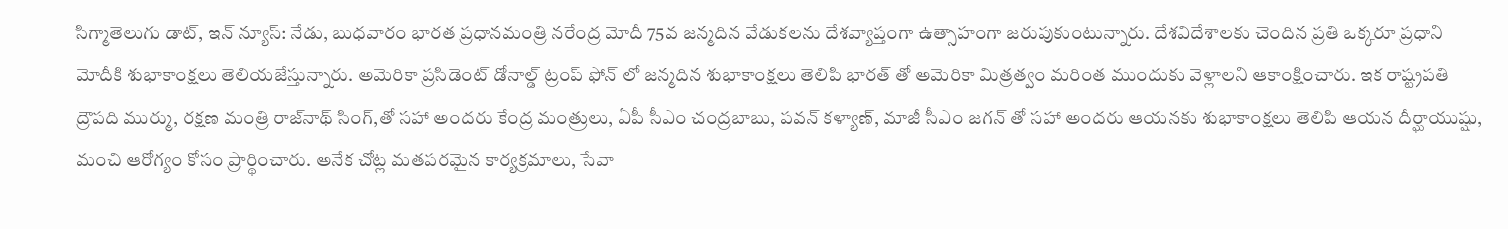సిగ్మాతెలుగు డాట్, ఇన్ న్యూస్: నేడు, బుధవారం భారత ప్రధానమంత్రి నరేంద్ర మోదీ 75వ జన్మదిన వేడుకలను దేశవ్యాప్తంగా ఉత్సాహంగా జరుపుకుంటున్నారు. దేశవిదేశాలకు చెందిన ప్రతి ఒక్కరూ ప్రధాని మోదీకి శుభాకాంక్షలు తెలియజేస్తున్నారు. అమెరికా ప్రసిడెంట్ డోనాల్డ్ ట్రంప్ ఫోన్ లో జన్మదిన శుభాకాంక్షలు తెలిపి భారత్ తో అమెరికా మిత్రత్వం మరింత ముందుకు వెళ్లాలని ఆకాంక్షించారు. ఇక రాష్ట్రపతి ద్రౌపది ముర్ము, రక్షణ మంత్రి రాజ్‌నాథ్ సింగ్,తో సహా అందరు కేంద్ర మంత్రులు, ఏపీ సీఎం చంద్రబాబు, పవన్ కళ్యాణ్, మాజీ సీఎం జగన్ తో సహా అందరు ఆయనకు శుభాకాంక్షలు తెలిపి ఆయన దీర్ఘాయుష్షు, మంచి ఆరోగ్యం కోసం ప్రార్థించారు. అనేక చోట్ల మతపరమైన కార్యక్రమాలు, సేవా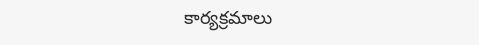కార్యక్రమాలు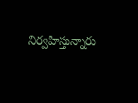నిర్వహిస్తున్నారు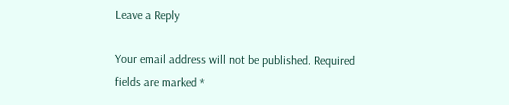Leave a Reply

Your email address will not be published. Required fields are marked *